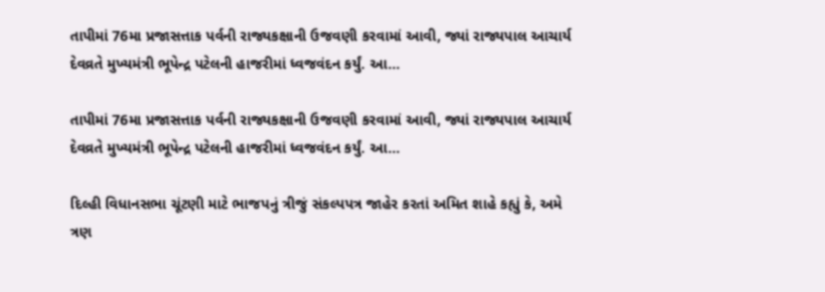તાપીમાં 76મા પ્રજાસત્તાક પર્વની રાજ્યકક્ષાની ઉજવણી કરવામાં આવી, જ્યાં રાજ્યપાલ આચાર્ય દેવવ્રતે મુખ્યમંત્રી ભૂપેન્દ્ર પટેલની હાજરીમાં ધ્વજવંદન કર્યું. આ...

તાપીમાં 76મા પ્રજાસત્તાક પર્વની રાજ્યકક્ષાની ઉજવણી કરવામાં આવી, જ્યાં રાજ્યપાલ આચાર્ય દેવવ્રતે મુખ્યમંત્રી ભૂપેન્દ્ર પટેલની હાજરીમાં ધ્વજવંદન કર્યું. આ...

દિલ્હી વિધાનસભા ચૂંટણી માટે ભાજપનું ત્રીજું સંકલ્પપત્ર જાહેર કરતાં અમિત શાહે કહ્યું કે, અમે ત્રણ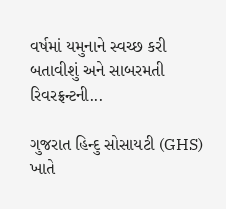વર્ષમાં યમુનાને સ્વચ્છ કરી બતાવીશું અને સાબરમતી રિવરફ્રન્ટની...

ગુજરાત હિન્દુ સોસાયટી (GHS) ખાતે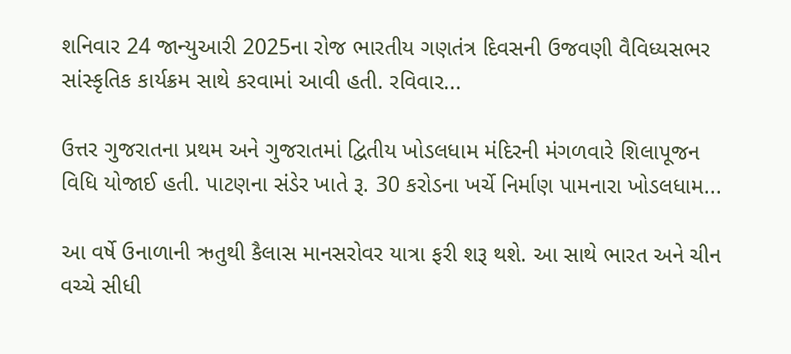શનિવાર 24 જાન્યુઆરી 2025ના રોજ ભારતીય ગણતંત્ર દિવસની ઉજવણી વૈવિધ્યસભર સાંસ્કૃતિક કાર્યક્રમ સાથે કરવામાં આવી હતી. રવિવાર...

ઉત્તર ગુજરાતના પ્રથમ અને ગુજરાતમાં દ્વિતીય ખોડલધામ મંદિરની મંગળવારે શિલાપૂજન વિધિ યોજાઈ હતી. પાટણના સંડેર ખાતે રૂ. 30 કરોડના ખર્ચે નિર્માણ પામનારા ખોડલધામ...

આ વર્ષે ઉનાળાની ઋતુથી કૈલાસ માનસરોવર યાત્રા ફરી શરૂ થશે. આ સાથે ભારત અને ચીન વચ્ચે સીધી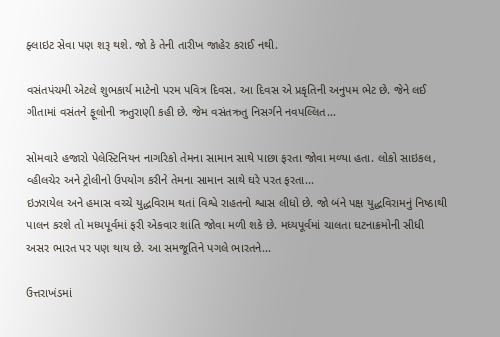ફ્લાઇટ સેવા પણ શરૂ થશે. જો કે તેની તારીખ જાહેર કરાઈ નથી.

વસંતપંચમી એટલે શુભકાર્ય માટેનો પરમ પવિત્ર દિવસ. આ દિવસ એ પ્રકૃતિની અનુપમ ભેટ છે. જેને લઈ ગીતામાં વસંતને ફૂલોની ઋતુરાણી કહી છે. જેમ વસંતઋતુ નિસર્ગને નવપલ્લિત...

સોમવારે હજારો પેલેસ્ટિનિયન નાગરિકો તેમના સામાન સાથે પાછા ફરતા જોવા મળ્યા હતા. લોકો સાઇકલ, વ્હીલચેર અને ટ્રોલીનો ઉપયોગ કરીને તેમના સામાન સાથે ઘરે પરત ફરતા...
ઇઝરાયેલ અને હમાસ વચ્ચે યુદ્ધવિરામ થતાં વિશ્વે રાહતનો શ્વાસ લીધો છે. જો બંને પક્ષ યુદ્ધવિરામનું નિષ્ઠાથી પાલન કરશે તો મધ્યપૂર્વમાં ફરી એકવાર શાંતિ જોવા મળી શકે છે. મધ્યપૂર્વમાં ચાલતા ઘટનાક્રમોની સીધી અસર ભારત પર પણ થાય છે. આ સમજૂતિને પગલે ભારતને...

ઉત્તરાખંડમાં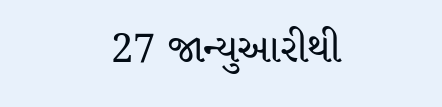27 જાન્યુઆરીથી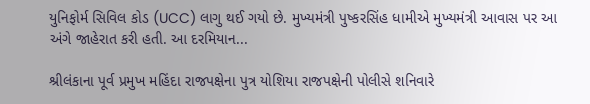યુનિફોર્મ સિવિલ કોડ (UCC) લાગુ થઈ ગયો છે. મુખ્યમંત્રી પુષ્કરસિંહ ધામીએ મુખ્યમંત્રી આવાસ પર આ અંગે જાહેરાત કરી હતી. આ દરમિયાન...

શ્રીલંકાના પૂર્વ પ્રમુખ મહિંદા રાજપક્ષેના પુત્ર યોશિયા રાજપક્ષેની પોલીસે શનિવારે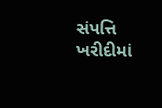સંપત્તિ ખરીદીમાં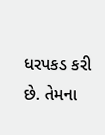ધરપકડ કરી છે. તેમના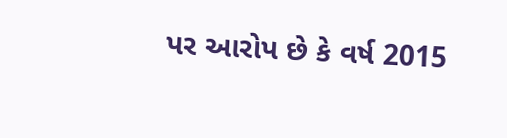પર આરોપ છે કે વર્ષ 2015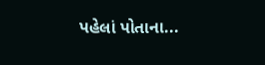પહેલાં પોતાના...